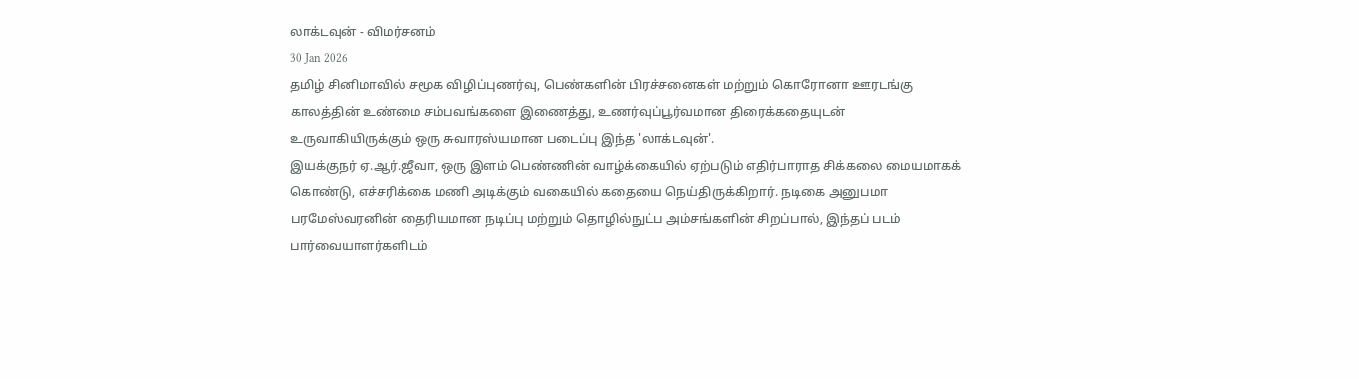லாக்டவுன் - விமர்சனம்
30 Jan 2026
தமிழ் சினிமாவில் சமூக விழிப்புணர்வு, பெண்களின் பிரச்சனைகள் மற்றும் கொரோனா ஊரடங்கு காலத்தின் உண்மை சம்பவங்களை இணைத்து, உணர்வுப்பூர்வமான திரைக்கதையுடன் உருவாகியிருக்கும் ஒரு சுவாரஸ்யமான படைப்பு இந்த 'லாக்டவுன்'.
இயக்குநர் ஏ.ஆர்.ஜீவா, ஒரு இளம் பெண்ணின் வாழ்க்கையில் ஏற்படும் எதிர்பாராத சிக்கலை மையமாகக் கொண்டு, எச்சரிக்கை மணி அடிக்கும் வகையில் கதையை நெய்திருக்கிறார். நடிகை அனுபமா பரமேஸ்வரனின் தைரியமான நடிப்பு மற்றும் தொழில்நுட்ப அம்சங்களின் சிறப்பால், இந்தப் படம் பார்வையாளர்களிடம்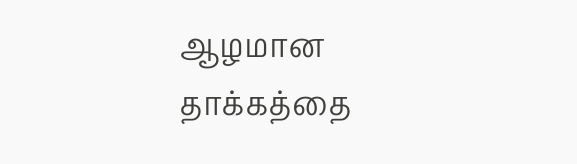ஆழமான தாக்கத்தை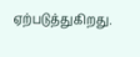ஏற்படுத்துகிறது.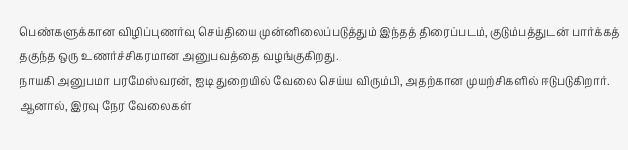பெண்களுக்கான விழிப்புணர்வு செய்தியை முன்னிலைப்படுத்தும் இந்தத் திரைப்படம், குடும்பத்துடன் பார்க்கத் தகுந்த ஒரு உணர்ச்சிகரமான அனுபவத்தை வழங்குகிறது.
நாயகி அனுபமா பரமேஸ்வரன், ஐடி துறையில் வேலை செய்ய விரும்பி, அதற்கான முயற்சிகளில் ஈடுபடுகிறார். ஆனால், இரவு நேர வேலைகள்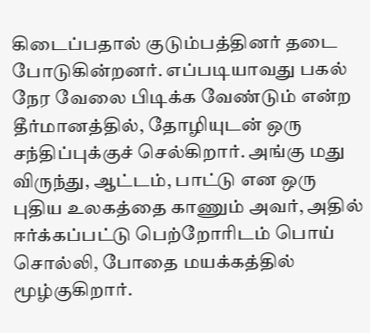கிடைப்பதால் குடும்பத்தினர் தடை போடுகின்றனர். எப்படியாவது பகல் நேர வேலை பிடிக்க வேண்டும் என்ற தீர்மானத்தில், தோழியுடன் ஒரு சந்திப்புக்குச் செல்கிறார். அங்கு மது விருந்து, ஆட்டம், பாட்டு என ஒரு புதிய உலகத்தை காணும் அவர், அதில் ஈர்க்கப்பட்டு பெற்றோரிடம் பொய் சொல்லி, போதை மயக்கத்தில் மூழ்குகிறார்.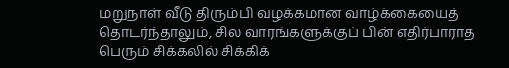மறுநாள் வீடு திரும்பி வழக்கமான வாழ்க்கையைத் தொடர்ந்தாலும், சில வாரங்களுக்குப் பின் எதிர்பாராத பெரும் சிக்கலில் சிக்கிக்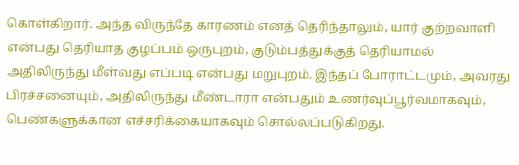கொள்கிறார். அந்த விருந்தே காரணம் எனத் தெரிந்தாலும், யார் குற்றவாளி என்பது தெரியாத குழப்பம் ஒருபுறம், குடும்பத்துக்குத் தெரியாமல் அதிலிருந்து மீள்வது எப்படி என்பது மறுபுறம். இந்தப் போராட்டமும், அவரது பிரச்சனையும், அதிலிருந்து மீண்டாரா என்பதும் உணர்வுப்பூர்வமாகவும், பெண்களுக்கான எச்சரிக்கையாகவும் சொல்லப்படுகிறது.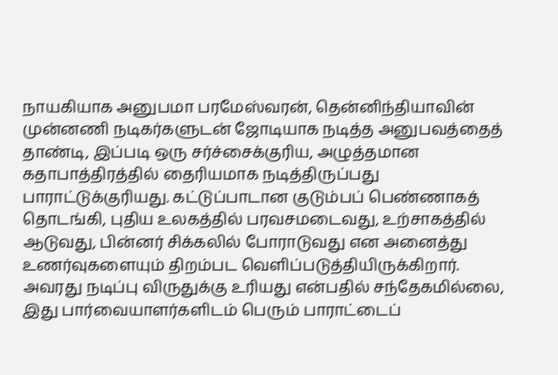நாயகியாக அனுபமா பரமேஸ்வரன், தென்னிந்தியாவின் முன்னணி நடிகர்களுடன் ஜோடியாக நடித்த அனுபவத்தைத் தாண்டி, இப்படி ஒரு சர்ச்சைக்குரிய, அழுத்தமான கதாபாத்திரத்தில் தைரியமாக நடித்திருப்பது பாராட்டுக்குரியது. கட்டுப்பாடான குடும்பப் பெண்ணாகத் தொடங்கி, புதிய உலகத்தில் பரவசமடைவது, உற்சாகத்தில் ஆடுவது, பின்னர் சிக்கலில் போராடுவது என அனைத்து உணர்வுகளையும் திறம்பட வெளிப்படுத்தியிருக்கிறார். அவரது நடிப்பு விருதுக்கு உரியது என்பதில் சந்தேகமில்லை, இது பார்வையாளர்களிடம் பெரும் பாராட்டைப்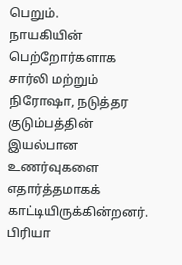பெறும்.
நாயகியின் பெற்றோர்களாக சார்லி மற்றும் நிரோஷா, நடுத்தர குடும்பத்தின் இயல்பான உணர்வுகளை எதார்த்தமாகக் காட்டியிருக்கின்றனர். பிரியா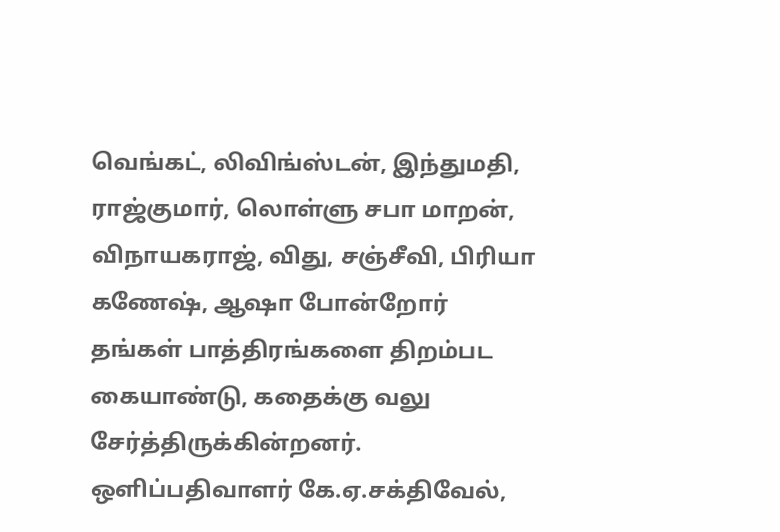வெங்கட், லிவிங்ஸ்டன், இந்துமதி, ராஜ்குமார், லொள்ளு சபா மாறன், விநாயகராஜ், விது, சஞ்சீவி, பிரியா கணேஷ், ஆஷா போன்றோர் தங்கள் பாத்திரங்களை திறம்பட கையாண்டு, கதைக்கு வலு சேர்த்திருக்கின்றனர்.
ஒளிப்பதிவாளர் கே.ஏ.சக்திவேல்,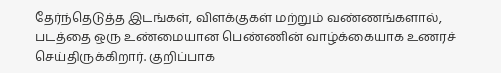தேர்ந்தெடுத்த இடங்கள், விளக்குகள் மற்றும் வண்ணங்களால், படத்தை ஒரு உண்மையான பெண்ணின் வாழ்க்கையாக உணரச் செய்திருக்கிறார். குறிப்பாக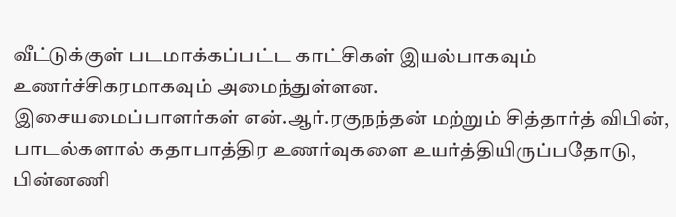வீட்டுக்குள் படமாக்கப்பட்ட காட்சிகள் இயல்பாகவும் உணர்ச்சிகரமாகவும் அமைந்துள்ளன.
இசையமைப்பாளர்கள் என்.ஆர்.ரகுநந்தன் மற்றும் சித்தார்த் விபின், பாடல்களால் கதாபாத்திர உணர்வுகளை உயர்த்தியிருப்பதோடு, பின்னணி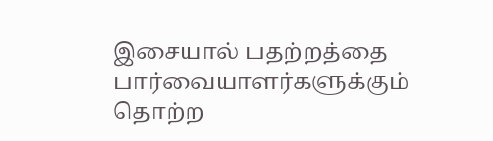இசையால் பதற்றத்தை பார்வையாளர்களுக்கும் தொற்ற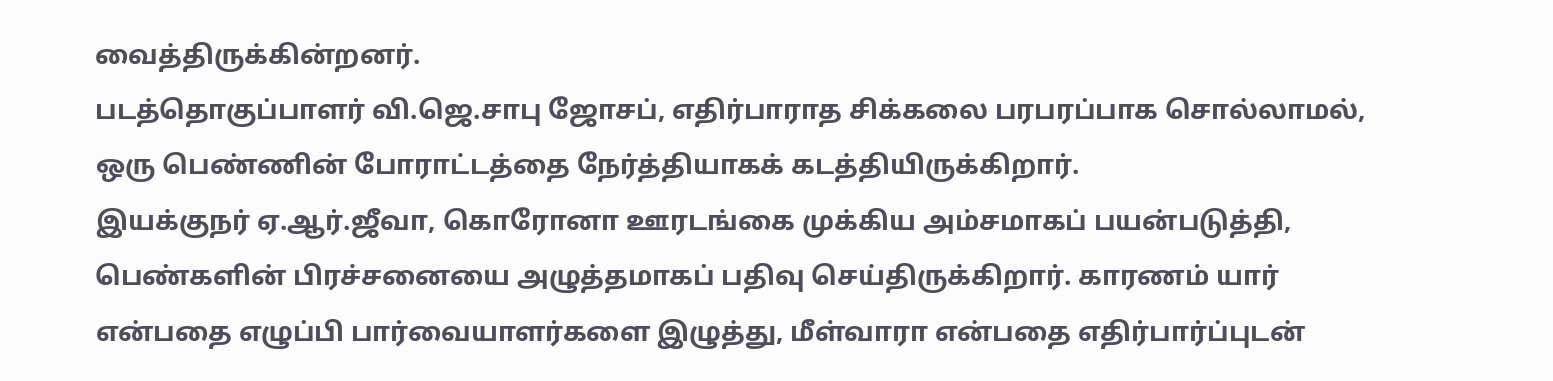வைத்திருக்கின்றனர்.
படத்தொகுப்பாளர் வி.ஜெ.சாபு ஜோசப், எதிர்பாராத சிக்கலை பரபரப்பாக சொல்லாமல், ஒரு பெண்ணின் போராட்டத்தை நேர்த்தியாகக் கடத்தியிருக்கிறார்.
இயக்குநர் ஏ.ஆர்.ஜீவா, கொரோனா ஊரடங்கை முக்கிய அம்சமாகப் பயன்படுத்தி, பெண்களின் பிரச்சனையை அழுத்தமாகப் பதிவு செய்திருக்கிறார். காரணம் யார் என்பதை எழுப்பி பார்வையாளர்களை இழுத்து, மீள்வாரா என்பதை எதிர்பார்ப்புடன்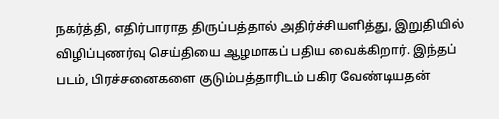நகர்த்தி, எதிர்பாராத திருப்பத்தால் அதிர்ச்சியளித்து, இறுதியில் விழிப்புணர்வு செய்தியை ஆழமாகப் பதிய வைக்கிறார். இந்தப் படம், பிரச்சனைகளை குடும்பத்தாரிடம் பகிர வேண்டியதன்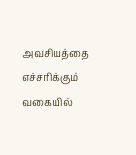அவசியத்தை எச்சரிக்கும் வகையில்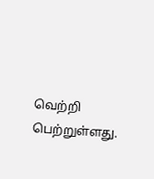வெற்றி பெற்றுள்ளது.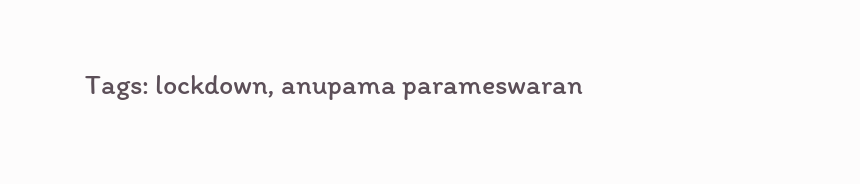Tags: lockdown, anupama parameswaran